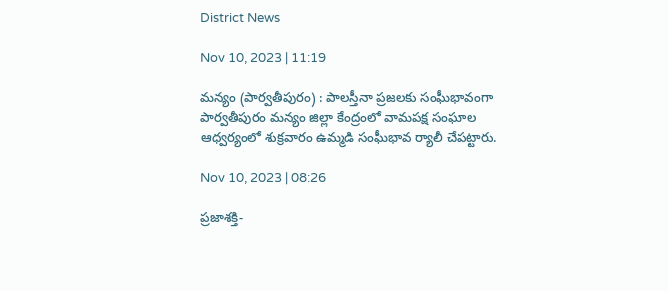District News

Nov 10, 2023 | 11:19

మన్యం (పార్వతీపురం) : పాలస్తీనా ప్రజలకు సంఘీభావంగా పార్వతీపురం మన్యం జిల్లా కేంద్రంలో వామపక్ష సంఘాల ఆధ్వర్యంలో శుక్రవారం ఉమ్మడి సంఘీభావ ర్యాలీ చేపట్టారు.

Nov 10, 2023 | 08:26

ప్రజాశక్తి-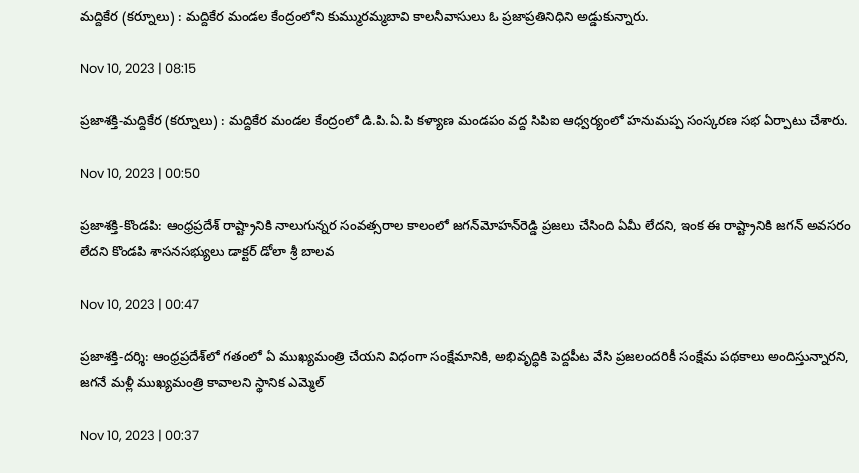మద్దికేర (కర్నూలు) : మద్దికేర మండల కేంద్రంలోని కుమ్మురమ్మబావి కాలనీవాసులు ఓ ప్రజాప్రతినిధిని అడ్డుకున్నారు.

Nov 10, 2023 | 08:15

ప్రజాశక్తి-మద్దికేర (కర్నూలు) : మద్దికేర మండల కేంద్రంలో డి.పి.ఏ.పి కళ్యాణ మండపం వద్ద సిపిఐ ఆధ్వర్యంలో హనుమప్ప సంస్కరణ సభ ఏర్పాటు చేశారు.

Nov 10, 2023 | 00:50

ప్రజాశక్తి-కొండపి: ఆంధ్రప్రదేశ్‌ రాష్ట్రానికి నాలుగున్నర సంవత్సరాల కాలంలో జగన్‌మోహన్‌రెడ్డి ప్రజలు చేసింది ఏమీ లేదని, ఇంక ఈ రాష్ట్రానికి జగన్‌ అవసరం లేదని కొండపి శాసనసభ్యులు డాక్టర్‌ డోలా శ్రీ బాలవ

Nov 10, 2023 | 00:47

ప్రజాశక్తి-దర్శి: ఆంధ్రప్రదేశ్‌లో గతంలో ఏ ముఖ్యమంత్రి చేయని విధంగా సంక్షేమానికి, అభివృద్ధికి పెద్దపీట వేసి ప్రజలందరికీ సంక్షేమ పథకాలు అందిస్తున్నారని, జగనే మళ్లీ ముఖ్యమంత్రి కావాలని స్థానిక ఎమ్మెల్

Nov 10, 2023 | 00:37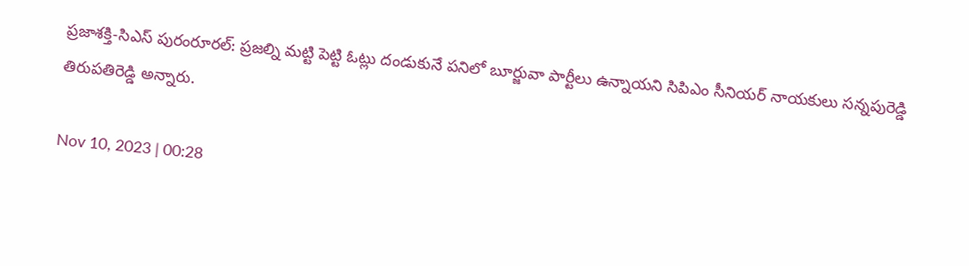ప్రజాశక్తి-సిఎస్‌ పురంరూరల్‌: ప్రజల్ని మట్టి పెట్టి ఓట్లు దండుకునే పనిలో బూర్జువా పార్టీలు ఉన్నాయని సిపిఎం సీనియర్‌ నాయకులు సన్నపురెడ్డి తిరుపతిరెడ్డి అన్నారు.

Nov 10, 2023 | 00:28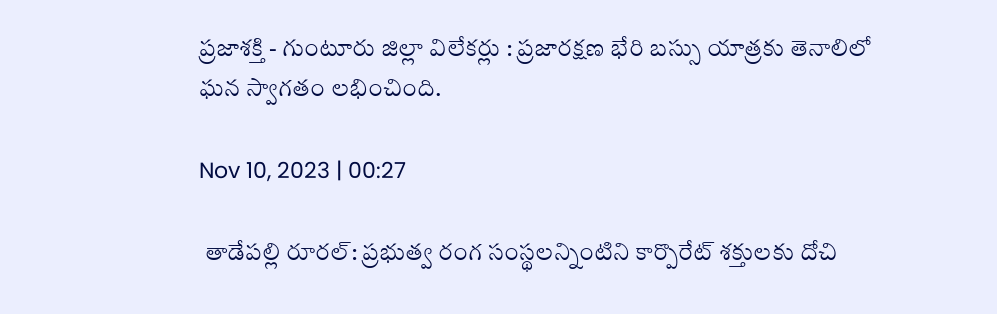ప్రజాశక్తి - గుంటూరు జిల్లా విలేకర్లు : ప్రజారక్షణ భేరి బస్సు యాత్రకు తెనాలిలో ఘన స్వాగతం లభించింది.

Nov 10, 2023 | 00:27

 తాడేపల్లి రూరల్‌: ప్రభుత్వ రంగ సంస్థలన్నింటిని కార్పొరేట్‌ శక్తులకు దోచి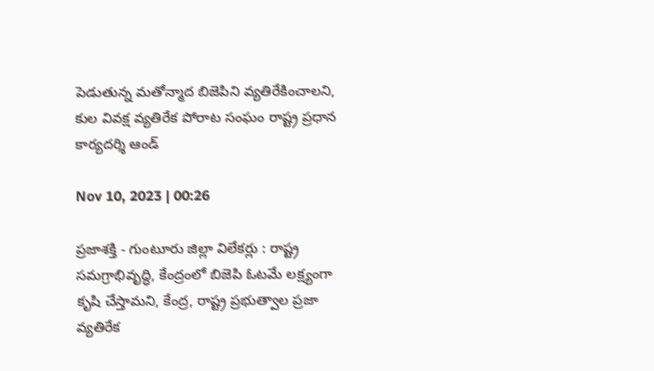పెడుతున్న మతోన్మాద బిజెపిని వ్యతిరేకించాలని, కుల వివక్ష వ్యతిరేక పోరాట సంఘం రాష్ట్ర ప్రధాన కార్యదర్శి ఆండ్

Nov 10, 2023 | 00:26

ప్రజాశక్తి - గుంటూరు జిల్లా విలేకర్లు : రాష్ట్ర సమగ్రాభివృద్ధి, కేంద్రంలో బిజెపి ఓటమే లక్ష్యంగా కృషి చేస్తామని, కేంద్ర, రాష్ట్ర ప్రభుత్వాల ప్రజా వ్యతిరేక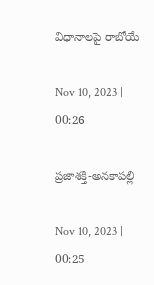విధానాలపై రాబోయే

Nov 10, 2023 | 00:26

ప్రజాశక్తి-అనకాపల్లి

Nov 10, 2023 | 00:25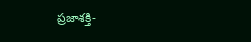ప్రజాశక్తి-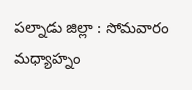పల్నాడు జిల్లా : సోమవారం మధ్యాహ్నం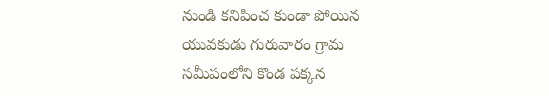నుండి కనిపించ కుండా పోయిన యువకుడు గురువారం గ్రామ సమీపంలోని కొండ పక్కన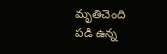మృతిచెంది పడి ఉన్న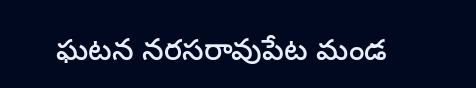ఘటన నరసరావుపేట మండ